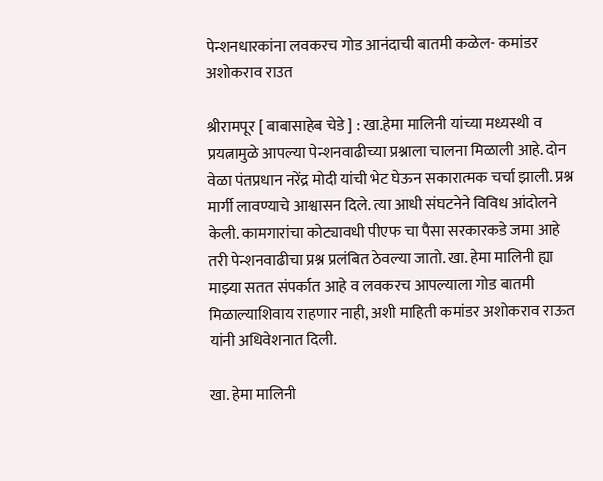पेन्शनधारकांना लवकरच गोड आनंदाची बातमी कळेल- कमांडर अशोकराव राउत

श्रीरामपूर [ बाबासाहेब चेडे ] : खा.हेमा मालिनी यांच्या मध्यस्थी व प्रयत्नामुळे आपल्या पेन्शनवाढीच्या प्रश्नाला चालना मिळाली आहे. दोन वेळा पंतप्रधान नरेंद्र मोदी यांची भेट घेऊन सकारात्मक चर्चा झाली. प्रश्न मार्गी लावण्याचे आश्वासन दिले. त्या आधी संघटनेने विविध आंदोलने केली. कामगारांचा कोट्यावधी पीएफ चा पैसा सरकारकडे जमा आहे तरी पेन्शनवाढीचा प्रश्न प्रलंबित ठेवल्या जातो. खा. हेमा मालिनी ह्या माझ्या सतत संपर्कात आहे व लवकरच आपल्याला गोड बातमी मिळाल्याशिवाय राहणार नाही, अशी माहिती कमांडर अशोकराव राऊत यांनी अधिवेशनात दिली.

खा. हेमा मालिनी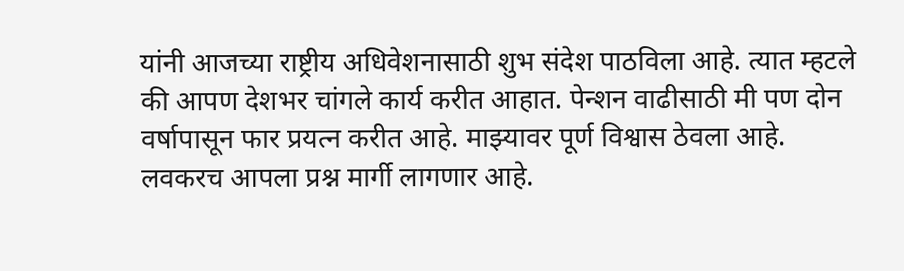यांनी आजच्या राष्ट्रीय अधिवेशनासाठी शुभ संदेश पाठविला आहे. त्यात म्हटले की आपण देशभर चांगले कार्य करीत आहात. पेन्शन वाढीसाठी मी पण दोन वर्षापासून फार प्रयत्न करीत आहे. माझ्यावर पूर्ण विश्वास ठेवला आहे. लवकरच आपला प्रश्न मार्गी लागणार आहे.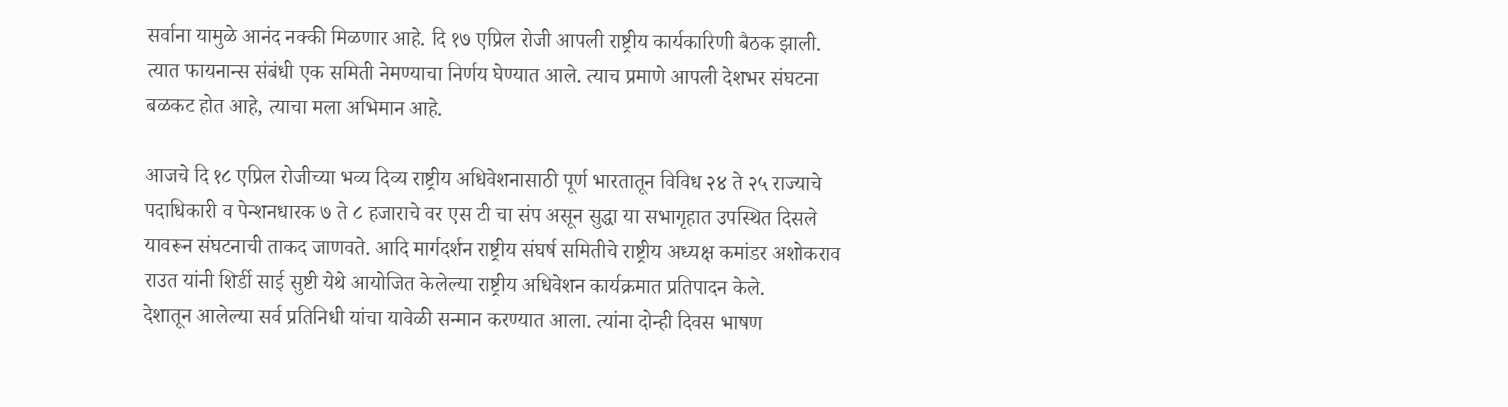सर्वाना यामुळे आनंद नक्की मिळणार आहे. दि १७ एप्रिल रोजी आपली राष्ट्रीय कार्यकारिणी बैठक झाली. त्यात फायनान्स संबंधी एक समिती नेमण्याचा निर्णय घेण्यात आले. त्याच प्रमाणे आपली देशभर संघटना बळकट होत आहे, त्याचा मला अभिमान आहे.

आजचे दि १८ एप्रिल रोजीच्या भव्य दिव्य राष्ट्रीय अधिवेशनासाठी पूर्ण भारतातून विविध २४ ते २५ राज्याचे पदाधिकारी व पेन्शनधारक ७ ते ८ हजाराचे वर एस टी चा संप असून सुद्धा या सभागृहात उपस्थित दिसले यावरून संघटनाची ताकद जाणवते. आदि मार्गदर्शन राष्ट्रीय संघर्ष समितीचे राष्ट्रीय अध्यक्ष कमांडर अशोकराव राउत यांनी शिर्डी साई सुष्टी येथे आयोजित केलेल्या राष्ट्रीय अधिवेशन कार्यक्रमात प्रतिपादन केले.
देशातून आलेल्या सर्व प्रतिनिधी यांचा यावेळी सन्मान करण्यात आला. त्यांना दोन्ही दिवस भाषण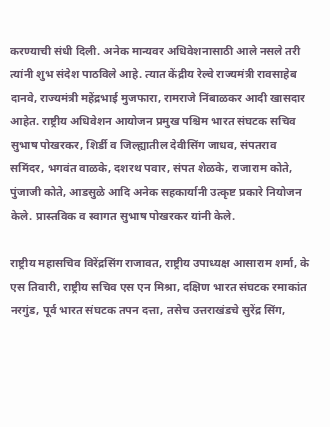करण्याची संधी दिली. अनेक मान्यवर अधिवेशनासाठी आले नसले तरी त्यांनी शुभ संदेश पाठविले आहे. त्यात केंद्रीय रेल्वे राज्यमंत्री रावसाहेब दानवे, राज्यमंत्री महेंद्रभाई मुजफारा, रामराजे निंबाळकर आदी खासदार आहेत. राष्ट्रीय अधिवेशन आयोजन प्रमुख पश्चिम भारत संघटक सचिव सुभाष पोखरकर, शिर्डी व जिल्ह्यातील देवीसिंग जाधव, संपतराव समिंदर, भगवंत वाळके, दशरथ पवार, संपत शेळके, राजाराम कोते, पुंजाजी कोते, आडसुळे आदि अनेक सहकार्यानी उत्कृष्ट प्रकारे नियोजन केले. प्रास्तविक व स्वागत सुभाष पोखरकर यांनी केले.

राष्ट्रीय महासचिव विरेंद्रसिंग राजावत, राष्ट्रीय उपाध्यक्ष आसाराम शर्मा, के एस तिवारी, राष्ट्रीय सचिव एस एन मिश्रा, दक्षिण भारत संघटक रमाकांत नरगुंड, पूर्व भारत संघटक तपन दत्ता, तसेच उत्तराखंडचे सुरेंद्र सिंग,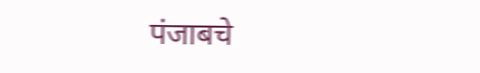पंजाबचे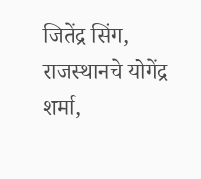जितेंद्र सिंग, राजस्थानचे योगेंद्र शर्मा,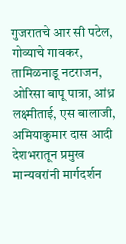गुजरातचे आर सी पटेल, गोव्याचे गावकर, तामिळनाडू नटराजन, ओरिसा बापू पात्रा, आंध्र लक्ष्मीताई, एस बालाजी, अमियाकुमार दास आदी देशभरातून प्रमुख मान्यवरांनी मार्गदर्शन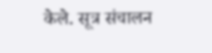केले. सूत्र संचालन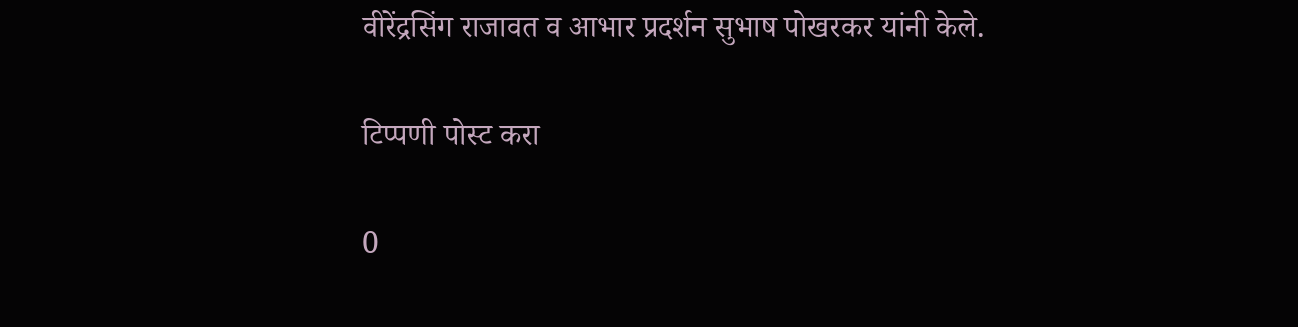वीरेंद्रसिंग राजावत व आभार प्रदर्शन सुभाष पोखरकर यांनी केले.

टिप्पणी पोस्ट करा

0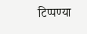टिप्पण्या